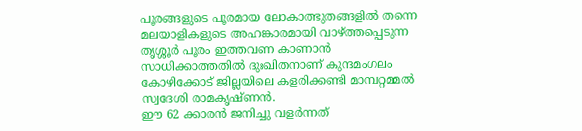പൂരങ്ങളുടെ പൂരമായ ലോകാത്ഭുതങ്ങളിൽ തന്നെ മലയാളികളുടെ അഹങ്കാരമായി വാഴ്ത്തപ്പെടുന്ന തൃശ്ശൂർ പൂരം ഇത്തവണ കാണാൻ സാധിക്കാത്തതിൽ ദുഃഖിതനാണ് കുന്ദമംഗലം കോഴിക്കോട് ജില്ലയിലെ കളരിക്കണ്ടി മാമ്പറ്റമ്മൽ സ്വദേശി രാമകൃഷ്ണൻ.
ഈ 62 ക്കാരൻ ജനിച്ചു വളർന്നത്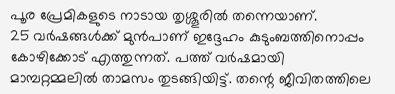പൂര പ്രേമികളുടെ നാടായ തൃശ്ശൂരിൽ തന്നെയാണ്.
25 വർഷങ്ങൾക്ക് മുൻപാണ് ഇദ്ദേഹം കുടുംബത്തിനൊപ്പം കോഴിക്കോട് എത്തുന്നത്. പത്ത് വർഷമായി മാമ്പറ്റമ്മലിൽ താമസം തുടങ്ങിയിട്ട്. തന്റെ ജീവിതത്തിലെ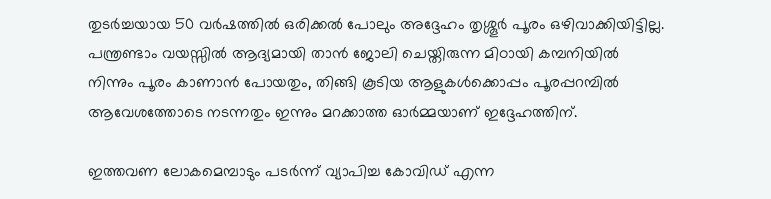തുടർച്ചയായ 50 വർഷത്തിൽ ഒരിക്കൽ പോലും അദ്ദേഹം തൃശ്ശൂർ പൂരം ഒഴിവാക്കിയിട്ടില്ല. പന്ത്രണ്ടാം വയസ്സിൽ ആദ്യമായി താൻ ജോലി ചെയ്തിരുന്ന മിഠായി കമ്പനിയിൽ നിന്നും പൂരം കാണാൻ പോയതും, തിങ്ങി കൂടിയ ആളുകൾക്കൊപ്പം പൂരപ്പറമ്പിൽ ആവേശത്തോടെ നടന്നതും ഇന്നും മറക്കാത്ത ഓർമ്മയാണ് ഇദ്ദേഹത്തിന്.

ഇത്തവണ ലോകമെമ്പാടും പടർന്ന് വ്യാപിച്ച കോവിഡ് എന്ന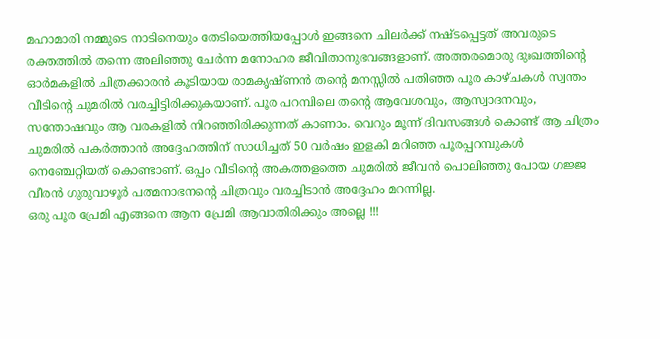മഹാമാരി നമ്മുടെ നാടിനെയും തേടിയെത്തിയപ്പോൾ ഇങ്ങനെ ചിലർക്ക് നഷ്ടപ്പെട്ടത് അവരുടെ രക്തത്തിൽ തന്നെ അലിഞ്ഞു ചേർന്ന മനോഹര ജീവിതാനുഭവങ്ങളാണ്. അത്തരമൊരു ദുഃഖത്തിന്റെ ഓർമകളിൽ ചിത്രക്കാരൻ കൂടിയായ രാമകൃഷ്ണൻ തന്റെ മനസ്സിൽ പതിഞ്ഞ പൂര കാഴ്ചകൾ സ്വന്തം വീടിന്റെ ചുമരിൽ വരച്ചിട്ടിരിക്കുകയാണ്. പൂര പറമ്പിലെ തന്റെ ആവേശവും, ആസ്വാദനവും, സന്തോഷവും ആ വരകളിൽ നിറഞ്ഞിരിക്കുന്നത് കാണാം. വെറും മൂന്ന് ദിവസങ്ങൾ കൊണ്ട് ആ ചിത്രം ചുമരിൽ പകർത്താൻ അദ്ദേഹത്തിന് സാധിച്ചത് 50 വർഷം ഇളകി മറിഞ്ഞ പൂരപ്പറമ്പുകൾ നെഞ്ചേറ്റിയത് കൊണ്ടാണ്. ഒപ്പം വീടിന്റെ അകത്തളത്തെ ചുമരിൽ ജീവൻ പൊലിഞ്ഞു പോയ ഗജ്ജ വീരൻ ഗുരുവാഴൂർ പത്മനാഭനന്റെ ചിത്രവും വരച്ചിടാൻ അദ്ദേഹം മറന്നില്ല.
ഒരു പൂര പ്രേമി എങ്ങനെ ആന പ്രേമി ആവാതിരിക്കും അല്ലെ !!!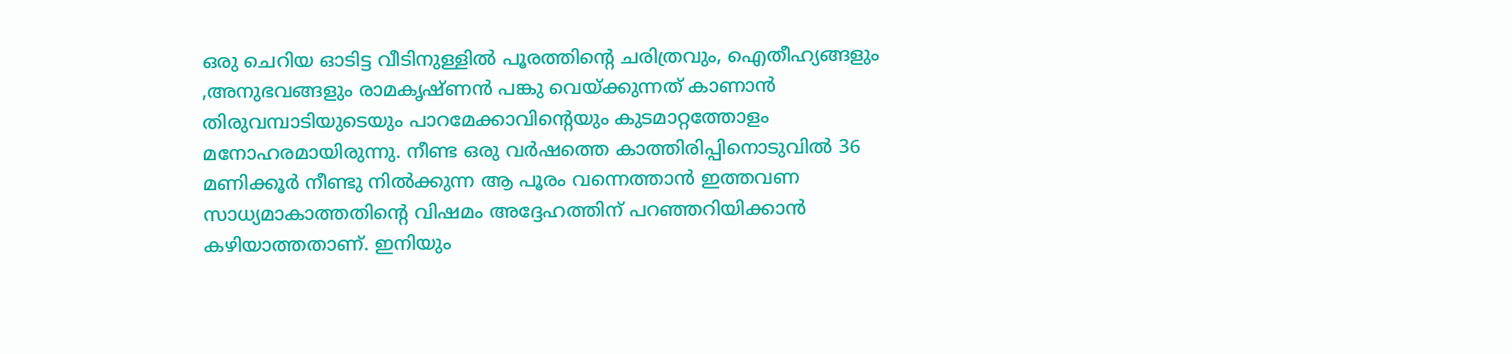ഒരു ചെറിയ ഓടിട്ട വീടിനുള്ളിൽ പൂരത്തിന്റെ ചരിത്രവും, ഐതീഹ്യങ്ങളും ,അനുഭവങ്ങളും രാമകൃഷ്ണൻ പങ്കു വെയ്ക്കുന്നത് കാണാൻ തിരുവമ്പാടിയുടെയും പാറമേക്കാവിന്റെയും കുടമാറ്റത്തോളം മനോഹരമായിരുന്നു. നീണ്ട ഒരു വർഷത്തെ കാത്തിരിപ്പിനൊടുവിൽ 36 മണിക്കൂർ നീണ്ടു നിൽക്കുന്ന ആ പൂരം വന്നെത്താൻ ഇത്തവണ സാധ്യമാകാത്തതിന്റെ വിഷമം അദ്ദേഹത്തിന് പറഞ്ഞറിയിക്കാൻ കഴിയാത്തതാണ്. ഇനിയും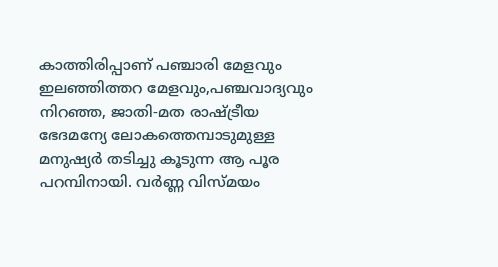കാത്തിരിപ്പാണ് പഞ്ചാരി മേളവും ഇലഞ്ഞിത്തറ മേളവും,പഞ്ചവാദ്യവും നിറഞ്ഞ, ജാതി-മത രാഷ്ട്രീയ ഭേദമന്യേ ലോകത്തെമ്പാടുമുള്ള മനുഷ്യർ തടിച്ചു കൂടുന്ന ആ പൂര പറമ്പിനായി. വർണ്ണ വിസ്മയം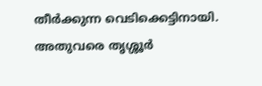തീർക്കുന്ന വെടിക്കെട്ടിനായി. അതുവരെ തൃശ്ശൂർ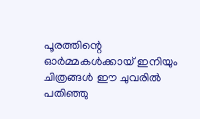പൂരത്തിന്റെ ഓർമ്മകൾക്കായ് ഇനിയും ചിത്രങ്ങൾ ഈ ചുവരിൽ പതിഞ്ഞു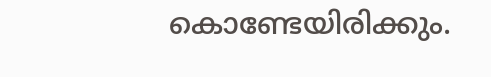കൊണ്ടേയിരിക്കും.